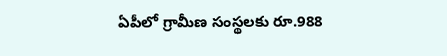ఏపీలో గ్రామీణ సంస్థలకు రూ.988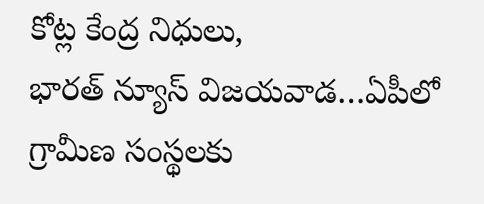కోట్ల కేంద్ర నిధులు,
భారత్ న్యూస్ విజయవాడ…ఏపీలో గ్రామీణ సంస్థలకు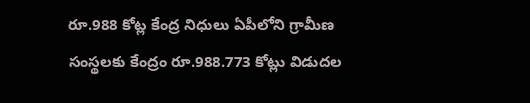రూ.988 కోట్ల కేంద్ర నిధులు ఏపీలోని గ్రామీణ సంస్థలకు కేంద్రం రూ.988.773 కోట్లు విడుదల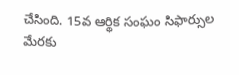చేసింది. 15వ ఆర్థిక సంఘం సిఫార్సుల మేరకు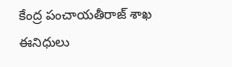కేంద్ర పంచాయతీరాజ్ శాఖ ఈనిధులు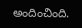అందించింది.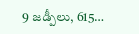9 జడ్పీలు, 615…